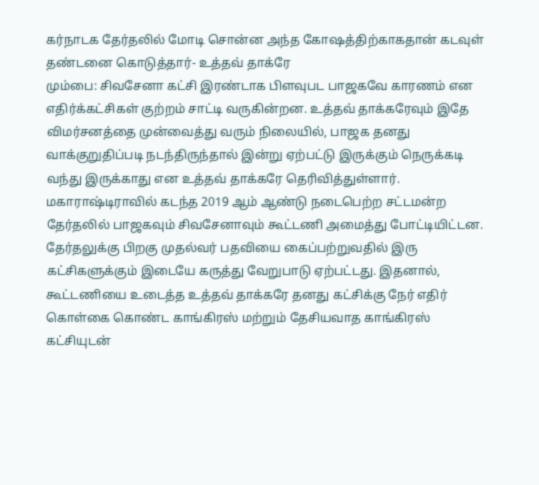கர்நாடக தேர்தலில் மோடி சொன்ன அந்த கோஷத்திற்காகதான் கடவுள் தண்டனை கொடுத்தார்- உத்தவ் தாக்ரே
மும்பை: சிவசேனா கட்சி இரண்டாக பிளவுபட பாஜகவே காரணம் என எதிர்க்கட்சிகள் குற்றம் சாட்டி வருகின்றன. உத்தவ் தாக்கரேவும் இதே விமர்சனத்தை முன்வைத்து வரும் நிலையில், பாஜக தனது வாக்குறுதிப்படி நடந்திருந்தால் இன்று ஏற்பட்டு இருக்கும் நெருக்கடி வந்து இருக்காது என உத்தவ் தாக்கரே தெரிவித்துள்ளார்.
மகாராஷ்டிராவில் கடந்த 2019 ஆம் ஆண்டு நடைபெற்ற சட்டமன்ற தேர்தலில் பாஜகவும் சிவசேனாவும் கூட்டணி அமைத்து போட்டியிட்டன. தேர்தலுக்கு பிறகு முதல்வர் பதவியை கைப்பற்றுவதில் இரு கட்சிகளுக்கும் இடையே கருத்து வேறுபாடு ஏற்பட்டது. இதனால், கூட்டணியை உடைத்த உத்தவ் தாக்கரே தனது கட்சிக்கு நேர் எதிர் கொள்கை கொண்ட காங்கிரஸ் மற்றும் தேசியவாத காங்கிரஸ் கட்சியுடன்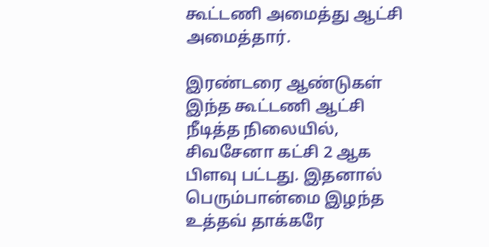கூட்டணி அமைத்து ஆட்சி அமைத்தார்.

இரண்டரை ஆண்டுகள் இந்த கூட்டணி ஆட்சி நீடித்த நிலையில், சிவசேனா கட்சி 2 ஆக பிளவு பட்டது. இதனால் பெரும்பான்மை இழந்த உத்தவ் தாக்கரே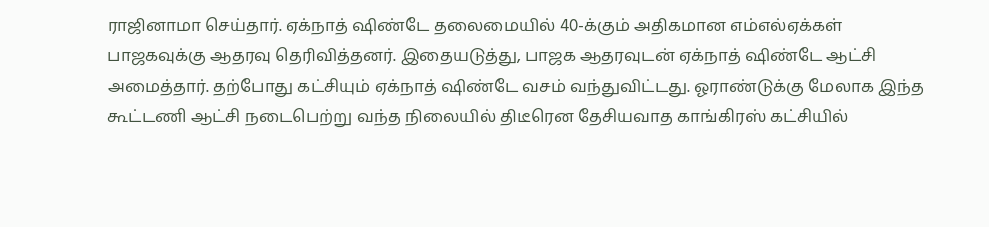ராஜினாமா செய்தார். ஏக்நாத் ஷிண்டே தலைமையில் 40-க்கும் அதிகமான எம்எல்ஏக்கள் பாஜகவுக்கு ஆதரவு தெரிவித்தனர். இதையடுத்து, பாஜக ஆதரவுடன் ஏக்நாத் ஷிண்டே ஆட்சி அமைத்தார். தற்போது கட்சியும் ஏக்நாத் ஷிண்டே வசம் வந்துவிட்டது. ஓராண்டுக்கு மேலாக இந்த கூட்டணி ஆட்சி நடைபெற்று வந்த நிலையில் திடீரென தேசியவாத காங்கிரஸ் கட்சியில்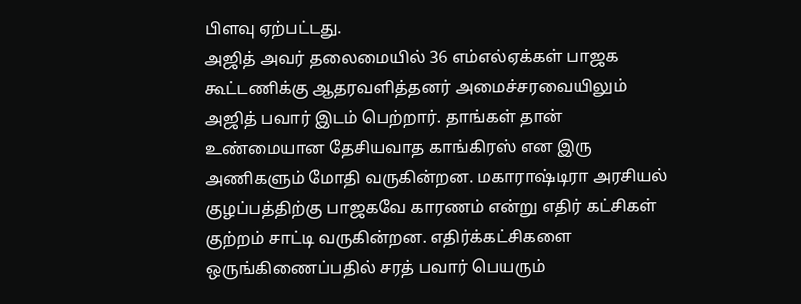பிளவு ஏற்பட்டது.
அஜித் அவர் தலைமையில் 36 எம்எல்ஏக்கள் பாஜக கூட்டணிக்கு ஆதரவளித்தனர் அமைச்சரவையிலும் அஜித் பவார் இடம் பெற்றார். தாங்கள் தான் உண்மையான தேசியவாத காங்கிரஸ் என இரு அணிகளும் மோதி வருகின்றன. மகாராஷ்டிரா அரசியல் குழப்பத்திற்கு பாஜகவே காரணம் என்று எதிர் கட்சிகள் குற்றம் சாட்டி வருகின்றன. எதிர்க்கட்சிகளை ஒருங்கிணைப்பதில் சரத் பவார் பெயரும்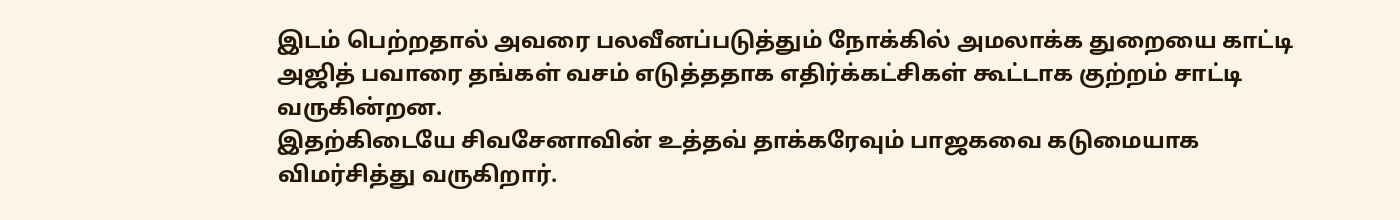இடம் பெற்றதால் அவரை பலவீனப்படுத்தும் நோக்கில் அமலாக்க துறையை காட்டி அஜித் பவாரை தங்கள் வசம் எடுத்ததாக எதிர்க்கட்சிகள் கூட்டாக குற்றம் சாட்டி வருகின்றன.
இதற்கிடையே சிவசேனாவின் உத்தவ் தாக்கரேவும் பாஜகவை கடுமையாக விமர்சித்து வருகிறார்.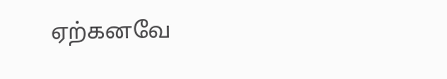ஏற்கனவே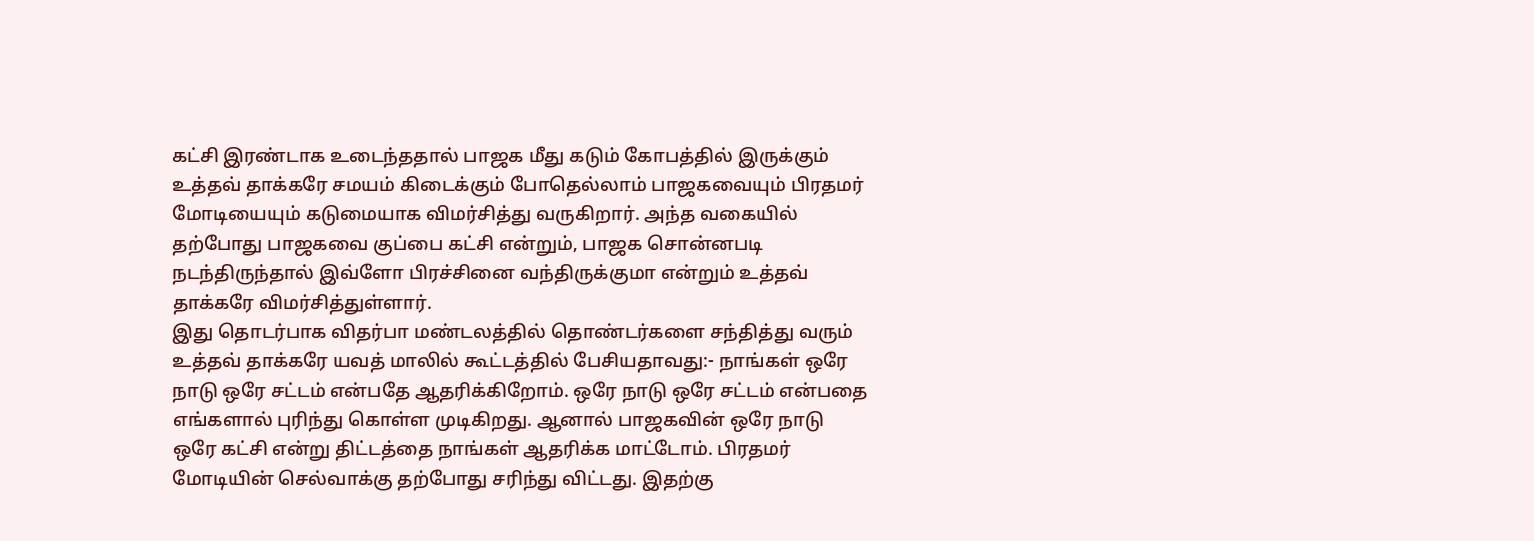கட்சி இரண்டாக உடைந்ததால் பாஜக மீது கடும் கோபத்தில் இருக்கும் உத்தவ் தாக்கரே சமயம் கிடைக்கும் போதெல்லாம் பாஜகவையும் பிரதமர் மோடியையும் கடுமையாக விமர்சித்து வருகிறார். அந்த வகையில் தற்போது பாஜகவை குப்பை கட்சி என்றும், பாஜக சொன்னபடி நடந்திருந்தால் இவ்ளோ பிரச்சினை வந்திருக்குமா என்றும் உத்தவ் தாக்கரே விமர்சித்துள்ளார்.
இது தொடர்பாக விதர்பா மண்டலத்தில் தொண்டர்களை சந்தித்து வரும் உத்தவ் தாக்கரே யவத் மாலில் கூட்டத்தில் பேசியதாவது:- நாங்கள் ஒரே நாடு ஒரே சட்டம் என்பதே ஆதரிக்கிறோம். ஒரே நாடு ஒரே சட்டம் என்பதை எங்களால் புரிந்து கொள்ள முடிகிறது. ஆனால் பாஜகவின் ஒரே நாடு ஒரே கட்சி என்று திட்டத்தை நாங்கள் ஆதரிக்க மாட்டோம். பிரதமர் மோடியின் செல்வாக்கு தற்போது சரிந்து விட்டது. இதற்கு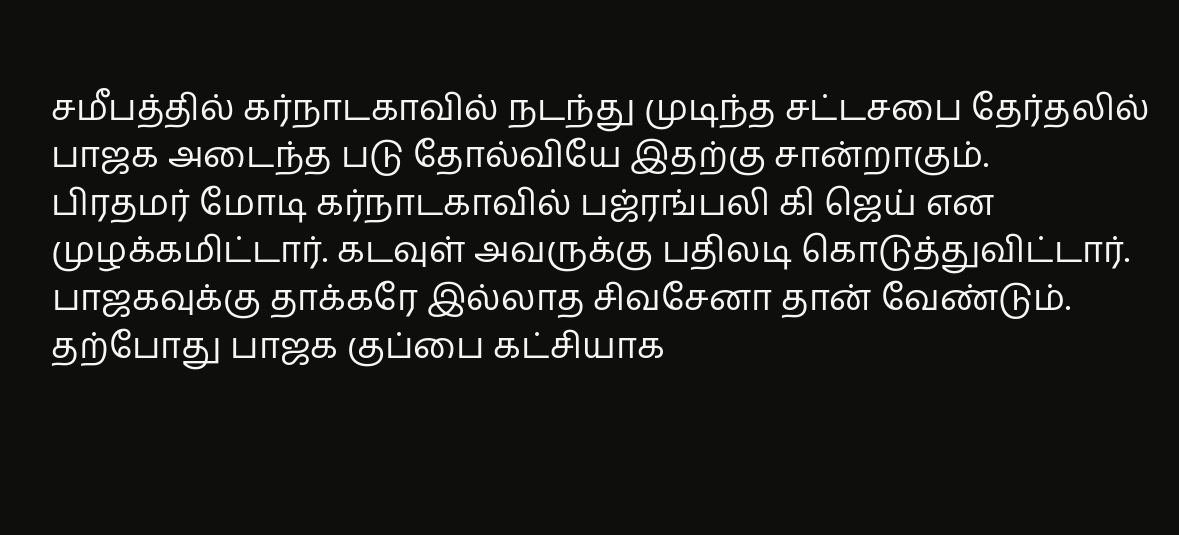சமீபத்தில் கர்நாடகாவில் நடந்து முடிந்த சட்டசபை தேர்தலில் பாஜக அடைந்த படு தோல்வியே இதற்கு சான்றாகும்.
பிரதமர் மோடி கர்நாடகாவில் பஜ்ரங்பலி கி ஜெய் என முழக்கமிட்டார். கடவுள் அவருக்கு பதிலடி கொடுத்துவிட்டார். பாஜகவுக்கு தாக்கரே இல்லாத சிவசேனா தான் வேண்டும். தற்போது பாஜக குப்பை கட்சியாக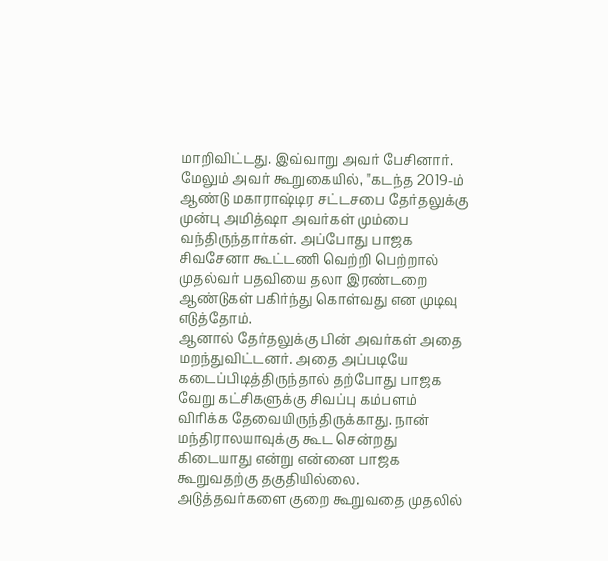மாறிவிட்டது. இவ்வாறு அவர் பேசினார். மேலும் அவர் கூறுகையில், "கடந்த 2019-ம் ஆண்டு மகாராஷ்டிர சட்டசபை தேர்தலுக்கு முன்பு அமித்ஷா அவர்கள் மும்பை வந்திருந்தார்கள். அப்போது பாஜக சிவசேனா கூட்டணி வெற்றி பெற்றால் முதல்வர் பதவியை தலா இரண்டறை ஆண்டுகள் பகிர்ந்து கொள்வது என முடிவு எடுத்தோம்.
ஆனால் தேர்தலுக்கு பின் அவர்கள் அதை மறந்துவிட்டனர். அதை அப்படியே கடைப்பிடித்திருந்தால் தற்போது பாஜக வேறு கட்சிகளுக்கு சிவப்பு கம்பளம் விரிக்க தேவையிருந்திருக்காது. நான் மந்திராலயாவுக்கு கூட சென்றது கிடையாது என்று என்னை பாஜக கூறுவதற்கு தகுதியில்லை. அடுத்தவர்களை குறை கூறுவதை முதலில்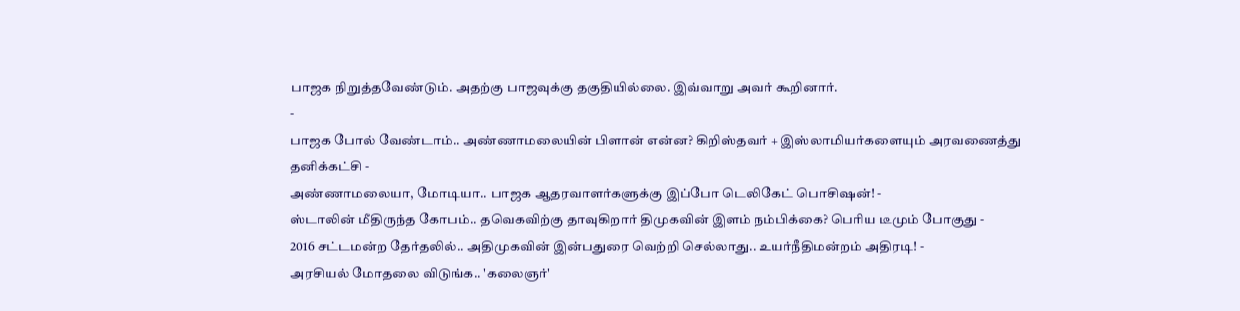பாஜக நிறுத்தவேண்டும். அதற்கு பாஜவுக்கு தகுதியில்லை. இவ்வாறு அவர் கூறினார்.
-
பாஜக போல் வேண்டாம்.. அண்ணாமலையின் பிளான் என்ன? கிறிஸ்தவர் + இஸ்லாமியர்களையும் அரவணைத்து தனிக்கட்சி -
அண்ணாமலையா, மோடியா.. பாஜக ஆதரவாளர்களுக்கு இப்போ டெலிகேட் பொசிஷன்! -
ஸ்டாலின் மீதிருந்த கோபம்.. தவெகவிற்கு தாவுகிறார் திமுகவின் இளம் நம்பிக்கை? பெரிய டீமும் போகுது -
2016 சட்டமன்ற தேர்தலில்.. அதிமுகவின் இன்பதுரை வெற்றி செல்லாது.. உயர்நீதிமன்றம் அதிரடி! -
அரசியல் மோதலை விடுங்க.. 'கலைஞர்'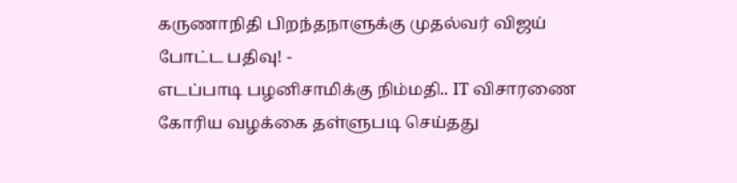கருணாநிதி பிறந்தநாளுக்கு முதல்வர் விஜய் போட்ட பதிவு! -
எடப்பாடி பழனிசாமிக்கு நிம்மதி.. IT விசாரணை கோரிய வழக்கை தள்ளுபடி செய்தது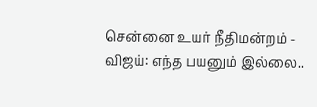சென்னை உயர் நீதிமன்றம் -
விஜய்: எந்த பயனும் இல்லை..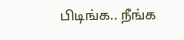பிடிங்க.. நீங்க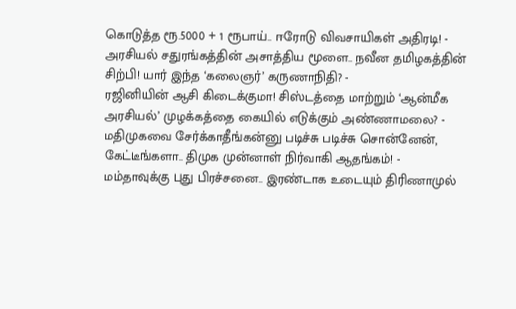கொடுத்த ரூ.5000 + 1 ரூபாய்.. ஈரோடு விவசாயிகள் அதிரடி! -
அரசியல் சதுரங்கத்தின் அசாத்திய மூளை.. நவீன தமிழகத்தின் சிற்பி! யார் இந்த ‘கலைஞர்’ கருணாநிதி? -
ரஜினியின் ஆசி கிடைக்குமா! சிஸ்டத்தை மாற்றும் ‘ஆன்மீக அரசியல்’ முழக்கத்தை கையில் எடுக்கும் அண்ணாமலை? -
மதிமுகவை சேர்க்காதீங்கன்னு படிச்சு படிச்சு சொன்னேன், கேட்டீங்களா.. திமுக முன்னாள் நிர்வாகி ஆதங்கம்! -
மம்தாவுக்கு புது பிரச்சனை.. இரண்டாக உடையும் திரிணாமுல்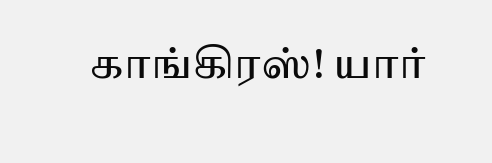காங்கிரஸ்! யார்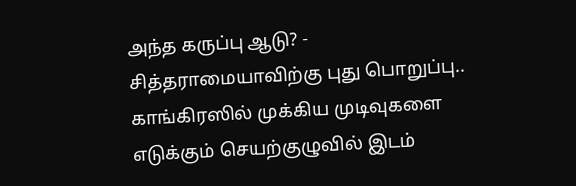அந்த கருப்பு ஆடு? -
சித்தராமையாவிற்கு புது பொறுப்பு.. காங்கிரஸில் முக்கிய முடிவுகளை எடுக்கும் செயற்குழுவில் இடம்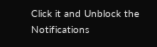Click it and Unblock the Notifications